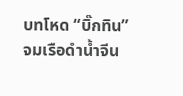บทโหด “บิ๊กทิน” จมเรือดำน้ำจีน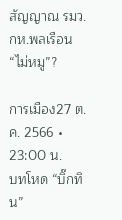สัญญาณ รมว.กห.พลเรือน “ไม่หมู”?

การเมือง27 ต.ค. 2566 • 23:00 น.
บทโหด “บิ๊กทิน”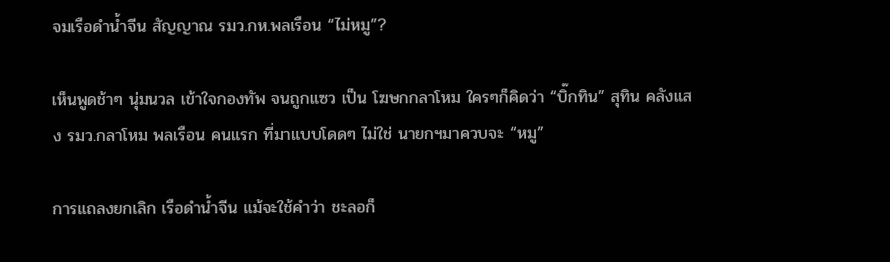จมเรือดำน้ำจีน สัญญาณ รมว.กห.พลเรือน “ไม่หมู”?

เห็นพูดช้าๆ นุ่มนวล เข้าใจกองทัพ จนถูกแซว เป็น โฆษกกลาโหม ใครๆก็คิดว่า “บิ๊กทิน” สุทิน คลังแสง รมว.กลาโหม พลเรือน คนแรก ที่มาแบบโดดๆ ไม่ใช่ นายกฯมาควบจะ “หมู”

การแถลงยกเลิก เรือดำน้ำจีน แม้จะใช้คำว่า ชะลอก็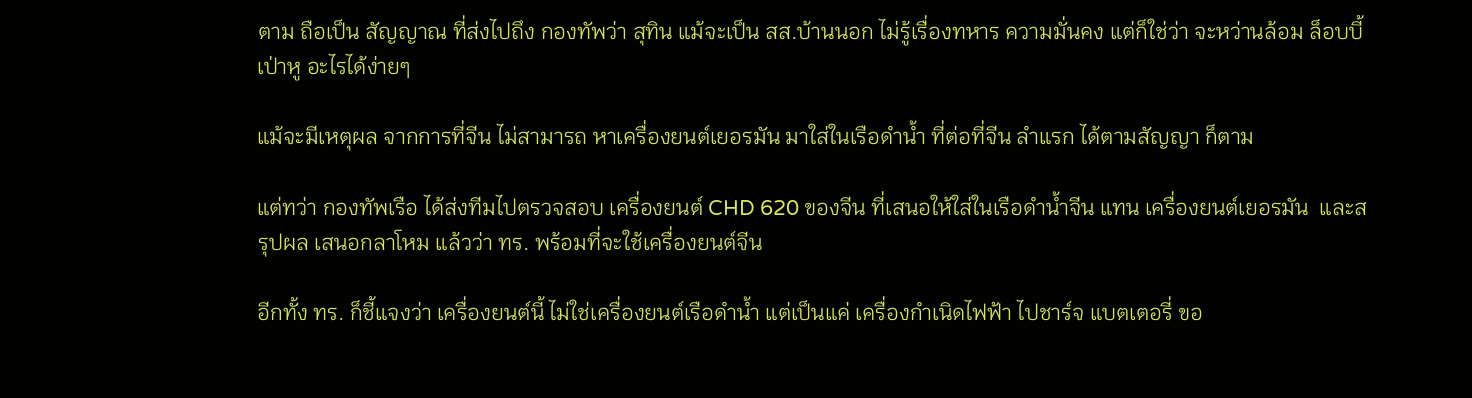ตาม ถือเป็น สัญญาณ ที่ส่งไปถึง กองทัพว่า สุทิน แม้จะเป็น สส.บ้านนอก ไม่รู้เรื่องทหาร ความมั่นคง แต่ก็ใช่ว่า จะหว่านล้อม ล็อบบี้ เป่าหู อะไรได้ง่ายๆ

แม้จะมีเหตุผล จากการที่จีน ไม่สามารถ หาเครื่องยนต์เยอรมัน มาใส่ในเรือดำน้ำ ที่ต่อที่จีน ลำแรก ได้ตามสัญญา ก็ตาม

แต่ทว่า กองทัพเรือ ได้ส่งทีมไปตรวจสอบ เครื่องยนต์ CHD 620 ของจีน ที่เสนอให้ใส่ในเรือดำน้ำจีน แทน เครื่องยนต์เยอรมัน  และสรุปผล เสนอกลาโหม แล้วว่า ทร. พร้อมที่จะใช้เครื่องยนต์จีน

อีกทั้ง ทร. ก็ชี้แจงว่า เครื่องยนต์นี้ ไม่ใช่เครื่องยนต์เรือดำน้ำ แต่เป็นแค่ เครื่องกำเนิดไฟฟ้า ไปชาร์จ แบตเตอรี่ ขอ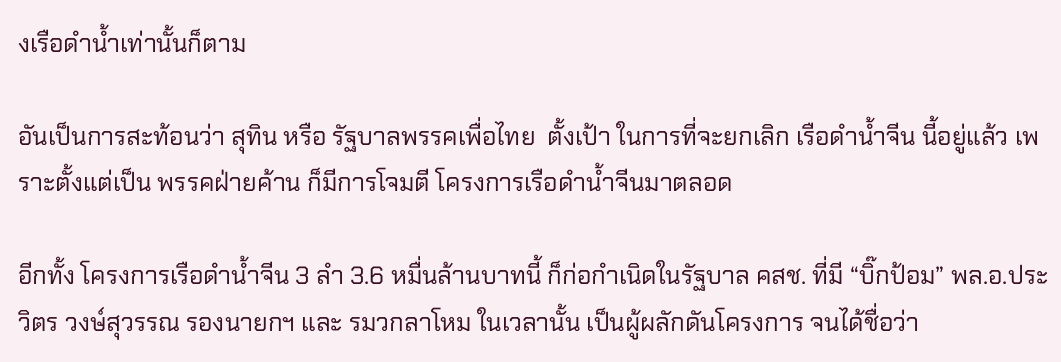งเรือดำน้ำเท่านั้นก็ตาม

อันเป็นการสะท้อนว่า สุทิน หรือ รัฐบาลพรรคเพื่อไทย  ตั้งเป้า ในการที่จะยกเลิก เรือดำน้ำจีน นี้อยู่แล้ว เพราะตั้งแต่เป็น พรรคฝ่ายค้าน ก็มีการโจมตี โครงการเรือดำน้ำจีนมาตลอด

อีกทั้ง โครงการเรือดำน้ำจีน 3 ลำ 3.6 หมื่นล้านบาทนี้ ก็ก่อกำเนิดในรัฐบาล คสช. ที่มี “บิ๊กป้อม” พล.อ.ประวิตร วงษ์สุวรรณ รองนายกฯ และ รมวกลาโหม ในเวลานั้น เป็นผู้ผลักดันโครงการ จนได้ชื่อว่า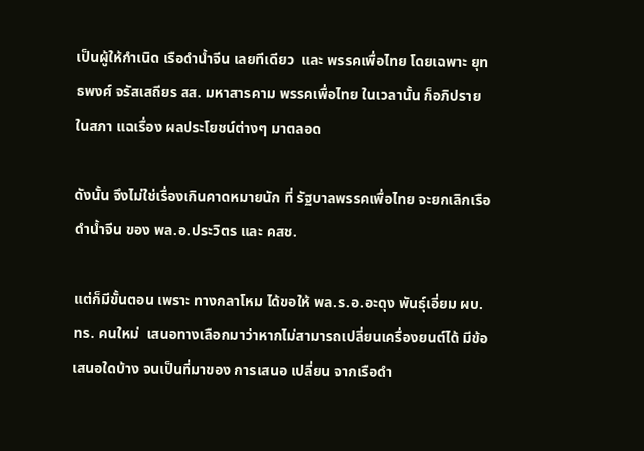เป็นผู้ให้กำเนิด เรือดำน้ำจีน เลยทีเดียว  และ พรรคเพื่อไทย โดยเฉพาะ ยุทธพงศ์ จรัสเสถียร สส. มหาสารคาม พรรคเพื่อไทย ในเวลานั้น ก็อภิปรายในสภา แฉเรื่อง ผลประโยชน์ต่างๆ มาตลอด

ดังนั้น จึงไม่ใช่เรื่องเกินคาดหมายนัก ที่ รัฐบาลพรรคเพื่อไทย จะยกเลิกเรือดำน้ำจีน ของ พล.อ.ประวิตร และ คสช.

แต่ก็มีขั้นตอน เพราะ ทางกลาโหม ได้ขอให้ พล.ร.อ.อะดุง พันธุ์เอี่ยม ผบ.ทร. คนใหม่  เสนอทางเลือกมาว่าหากไม่สามารถเปลี่ยนเครื่องยนต์ได้ มีข้อเสนอใดบ้าง จนเป็นที่มาของ การเสนอ เปลี่ยน จากเรือดำ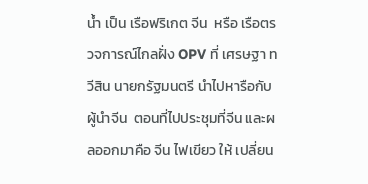น้ำ เป็น เรือฟริเกต จีน  หรือ เรือตรวจการณ์ไกลฝั่ง OPV ที่ เศรษฐา ทวีสิน นายกรัฐมนตรี นำไปหารือกับ ผู้นำจีน  ตอนที่ไปประชุมที่จีน และผลออกมาคือ จีน ไฟเขียว ให้ เปลี่ยน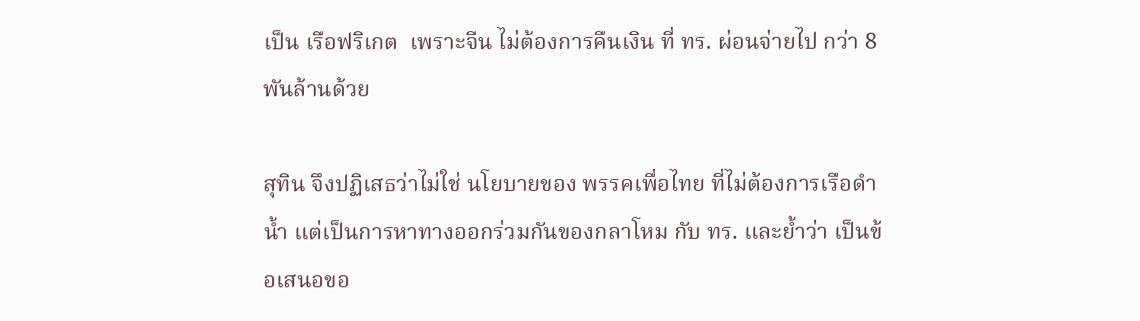เป็น เรือฟริเกต  เพราะจีน ไม่ต้องการคืนเงิน ที่ ทร. ผ่อนจ่ายไป กว่า 8 พันล้านด้วย

สุทิน จึงปฏิเสธว่าไม่ใช่ นโยบายของ พรรคเพื่อไทย ที่ไม่ต้องการเรือดำน้ำ แต่เป็นการหาทางออกร่วมกันของกลาโหม กับ ทร. และย้ำว่า เป็นข้อเสนอขอ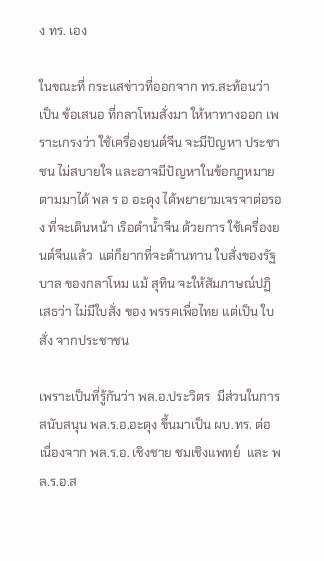ง ทร. เอง

ในขณะที่ กระแสข่าวที่ออกจาก ทร.สะท้อนว่า เป็น ข้อเสนอ ที่กลาโหมสั่งมา ให้หาทางออก เพราะเกรงว่า ใช้เครื่องยนต์จีน จะมีปัญหา ประชาชน ไม่สบายใจ และอาจมีปัญหาในข้อกฎหมาย ตามมาได้ พล ร อ อะดุง ได้พยายามเจรจาต่อรอง ที่จะเดินหน้า เริอดำน้ำจีน ด้วยการ ใช้เครื่องยนต์จีนแล้ว  แต่ก็ยากที่จะต้านทาน ใบสั่งของรัฐบาล ของกลาโหม แม้ สุทิน จะให้สัมภาษณ์ปฏิเสธว่า ไม่มีใบสั่ง ของ พรรคเพื่อไทย แต่เป็น ใบสั่ง จากประชาชน

เพราะเป็นที่รู้กันว่า พล.อ.ประวิตร  มีส่วนในการสนับสนุน พล.ร.อ.อะดุง ขึ้นมาเป็น ผบ.ทร. ต่อเนื่องจาก พล.ร.อ. เชิงชาย ชมเชิงแพทย์  และ พล.ร.อ.ส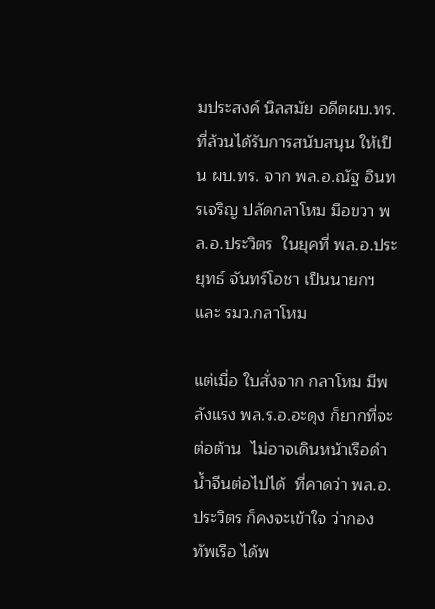มประสงค์ นิลสมัย อดีตผบ.ทร.ที่ล้วนได้รับการสนับสนุน ให้เป็น ผบ.ทร. จาก พล.อ.ณัฐ อินทรเจริญ ปลัดกลาโหม มือขวา พล.อ.ประวิตร  ในยุคที่ พล.อ.ประยุทธ์ จันทร์โอชา เป็นนายกฯและ รมว.กลาโหม

แต่เมื่อ ใบสั่งจาก กลาโหม มีพลังแรง พล.ร.อ.อะดุง ก็ยากที่จะต่อต้าน  ไม่อาจเดินหน้าเรือดำน้ำจีนต่อไปได้  ที่คาดว่า พล.อ.ประวิตร ก็คงจะเข้าใจ ว่ากองทัพเรือ ได้พ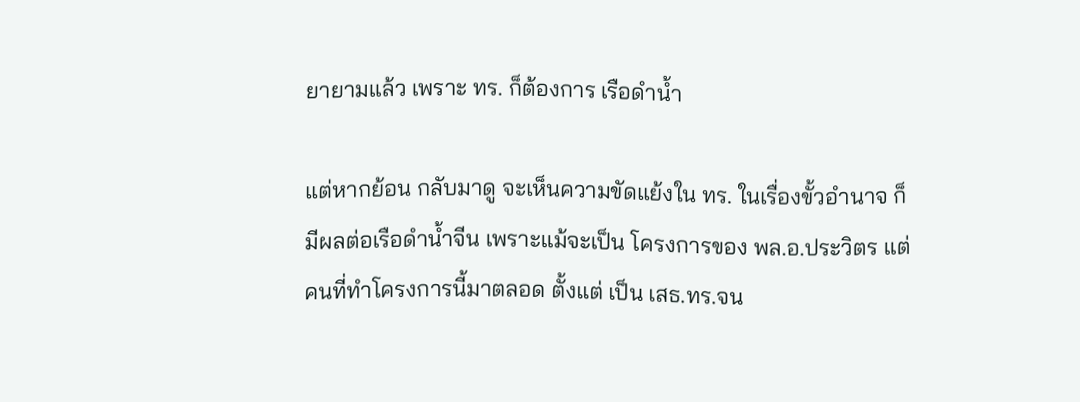ยายามแล้ว เพราะ ทร. ก็ต้องการ เรือดำน้ำ

แต่หากย้อน กลับมาดู จะเห็นความขัดแย้งใน ทร. ในเรื่องขั้วอำนาจ ก็มีผลต่อเรือดำน้ำจีน เพราะแม้จะเป็น โครงการของ พล.อ.ประวิตร แต่คนที่ทำโครงการนี้มาตลอด ตั้งแต่ เป็น เสธ.ทร.จน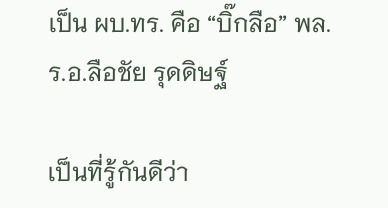เป็น ผบ.ทร. คือ “บิ๊กลือ” พล.ร.อ.ลือชัย รุดดิษฐ์

เป็นที่รู้กันดีว่า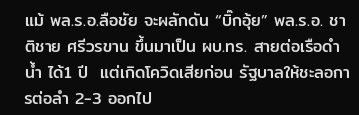แม้ พล.ร.อ.ลือชัย จะผลักดัน “บิ๊กอุ้ย” พล.ร.อ. ชาติชาย ศรีวรขาน ขึ้นมาเป็น ผบ.ทร. สายต่อเรือดำน้ำ ได้1 ปี  แต่เกิดโควิดเสียก่อน รัฐบาลให้ชะลอการต่อลำ 2-3 ออกไป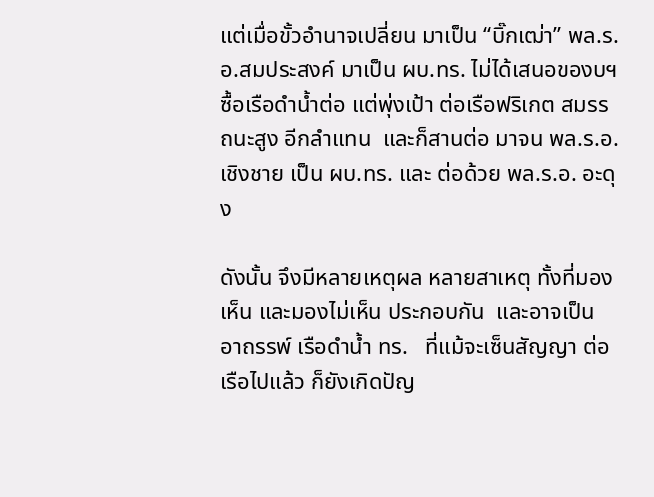แต่เมื่อขั้วอำนาจเปลี่ยน มาเป็น “บิ๊กเฒ่า” พล.ร.อ.สมประสงค์ มาเป็น ผบ.ทร. ไม่ได้เสนอของบฯซื้อเรือดำน้ำต่อ แต่พุ่งเป้า ต่อเรือฟริเกต สมรรถนะสูง อีกลำแทน  และก็สานต่อ มาจน พล.ร.อ.เชิงชาย เป็น ผบ.ทร. และ ต่อด้วย พล.ร.อ. อะดุง

ดังนั้น จึงมีหลายเหตุผล หลายสาเหตุ ทั้งที่มองเห็น และมองไม่เห็น ประกอบกัน  และอาจเป็น อาถรรพ์ เรือดำน้ำ ทร.   ที่แม้จะเซ็นสัญญา ต่อเรือไปแล้ว ก็ยังเกิดปัญ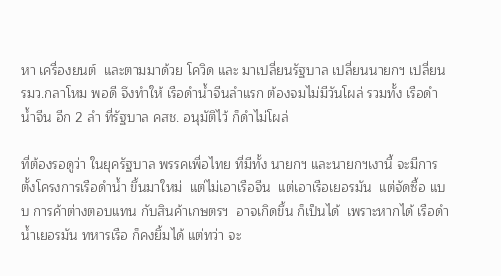หา เครื่องยนต์  และตามมาด้วย โควิด และ มาเปลี่ยนรัฐบาล เปลี่ยนนายกฯ เปลี่ยน รมว.กลาโหม พอดี จึงทำให้ เรือดำน้ำจีนลำแรก ต้องจมไม่มีวันโผล่ รวมทั้ง เรือดำน้ำจีน อีก 2 ลำ ที่รัฐบาล คสช. อนุมัติไว้ ก็ดำไม่โผล่

ที่ต้องรอดูว่า ในยุครัฐบาล พรรคเพื่อไทย ที่มีทั้ง นายกฯ และนายกฯเงานี้ จะมีการตั้งโครงการเรือดำน้ำ ขึ้นมาใหม่  แต่ไม่เอาเรือจีน  แต่เอาเรือเยอรมัน  แต่จัดซื้อ แบบ การค้าต่างตอบแทน กับสินค้าเกษตรฯ  อาจเกิดขึ้น ก็เป็นได้  เพราะหากได้ เรือดำน้ำเยอรมัน ทหารเรือ ก็คงยิ้มได้ แต่ทว่า จะ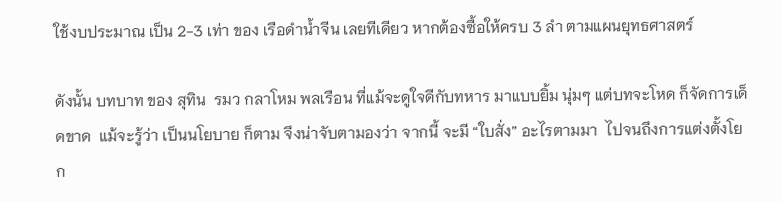ใช้งบประมาณ เป็น 2-3 เท่า ของ เรือดำน้ำจีน เลยทีเดียว หากต้องซื้อให้ครบ 3 ลำ ตามแผนยุทธศาสตร์

ดังนั้น บทบาท ของ สุทิน  รมว กลาโหม พลเรือน ที่แม้จะดูใจดีกับทหาร มาแบบยิ้ม นุ่มๆ แต่บทจะโหด ก็จัดการเด็ดขาด  แม้จะรู้ว่า เป็นนโยบาย ก็ตาม จึงน่าจับตามองว่า จากนี้ จะมี “ใบสั่ง” อะไรตามมา  ไปจนถึงการแต่งตั้งโยก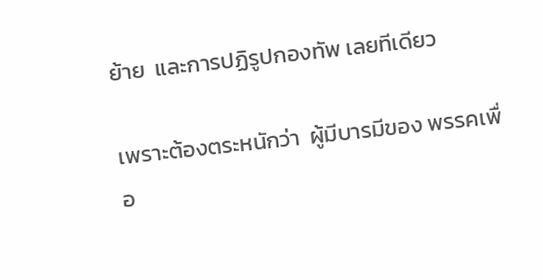ย้าย  และการปฏิรูปกองทัพ เลยทีเดียว

เพราะต้องตระหนักว่า  ผู้มีบารมีของ พรรคเพื่อ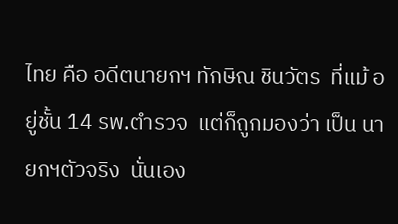ไทย คือ อดีตนายกฯ ทักษิณ ชินวัตร  ที่แม้ อยู่ชั้น 14 รพ.ตำรวจ  แต่ก็ถูกมองว่า เป็น นายกฯตัวจริง  นั่นเอง